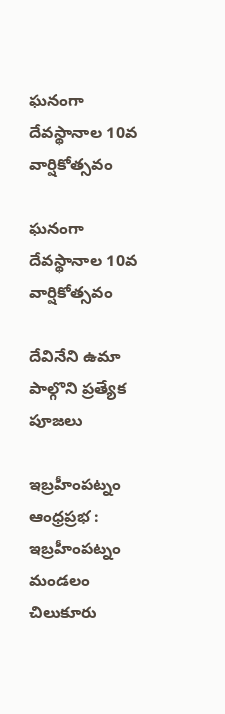ఘనంగా దేవస్థానాల 10వ వార్షికోత్సవం

ఘనంగా దేవస్థానాల 10వ వార్షికోత్సవం

దేవినేని ఉమా పాల్గొని ప్రత్యేక పూజలు

ఇబ్రహీంపట్నం ఆంధ్రప్రభ : ఇబ్రహీంపట్నం మండలం చిలుకూరు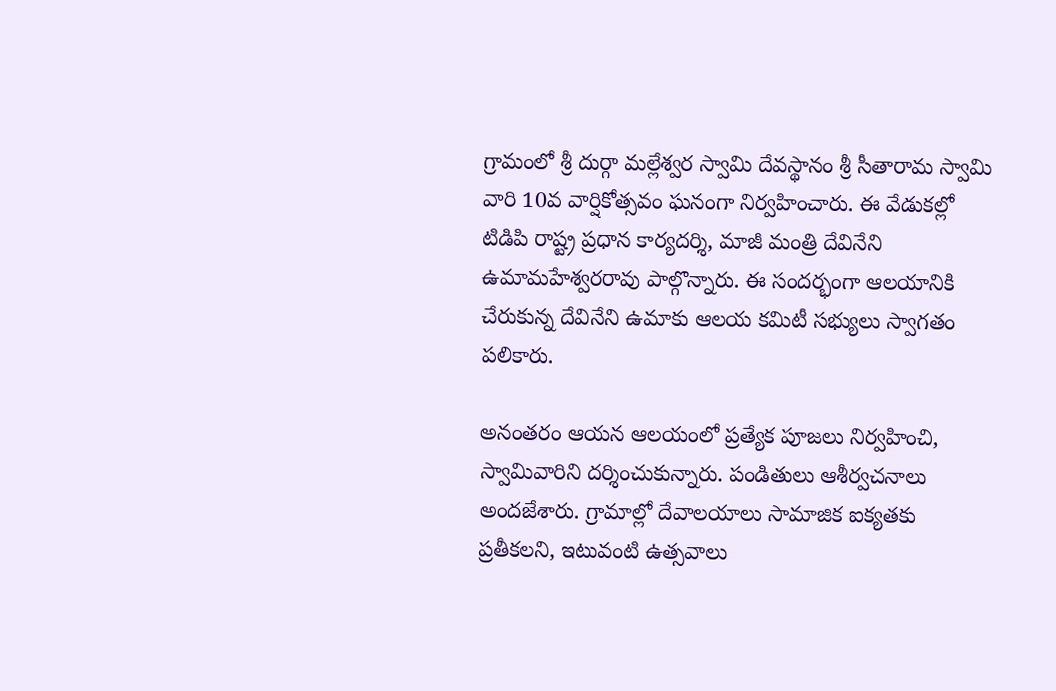గ్రామంలో శ్రీ దుర్గా మల్లేశ్వర స్వామి దేవస్థానం శ్రీ సీతారామ స్వామి వారి 10వ వార్షికోత్సవం ఘనంగా నిర్వహించారు. ఈ వేడుకల్లో టిడిపి రాష్ట్ర ప్రధాన కార్యదర్శి, మాజీ మంత్రి దేవినేని ఉమామహేశ్వరరావు పాల్గొన్నారు. ఈ సందర్భంగా ఆలయానికి చేరుకున్న దేవినేని ఉమాకు ఆలయ కమిటీ సభ్యులు స్వాగతం పలికారు.

అనంతరం ఆయన ఆలయంలో ప్రత్యేక పూజలు నిర్వహించి, స్వామివారిని దర్శించుకున్నారు. పండితులు ఆశీర్వచనాలు అందజేశారు. గ్రామాల్లో దేవాలయాలు సామాజిక ఐక్యతకు ప్రతీకలని, ఇటువంటి ఉత్సవాలు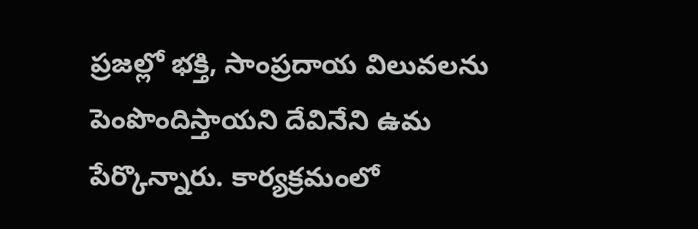ప్రజల్లో భక్తి, సాంప్రదాయ విలువలను పెంపొందిస్తాయని దేవినేని ఉమ పేర్కొన్నారు. కార్యక్రమంలో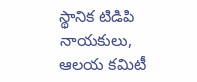స్థానిక టిడిపి నాయకులు, ఆలయ కమిటీ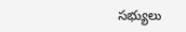సభ్యులు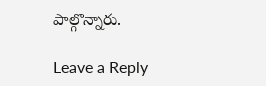పాల్గొన్నారు.

Leave a Reply